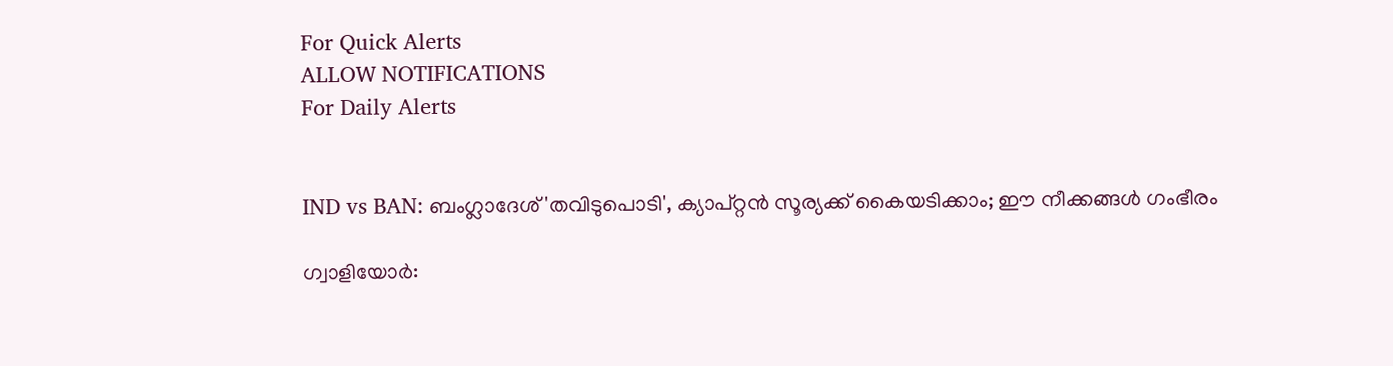For Quick Alerts
ALLOW NOTIFICATIONS
For Daily Alerts


IND vs BAN: ബംഗ്ലാദേശ് 'തവിടുപൊടി', ക്യാപ്റ്റന്‍ സൂര്യക്ക് കൈയടിക്കാം; ഈ നീക്കങ്ങള്‍ ഗംഭീരം

ഗ്വാളിയോര്‍: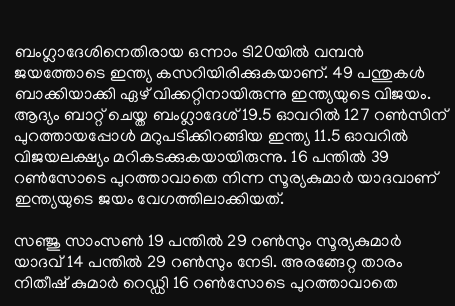ബംഗ്ലാദേശിനെതിരായ ഒന്നാം ടി20യില്‍ വമ്പന്‍ ജയത്തോടെ ഇന്ത്യ കസറിയിരിക്കുകയാണ്. 49 പന്തുകള്‍ ബാക്കിയാക്കി ഏഴ് വിക്കറ്റിനായിരുന്നു ഇന്ത്യയുടെ വിജയം. ആദ്യം ബാറ്റ് ചെയ്ത ബംഗ്ലാദേശ് 19.5 ഓവറില്‍ 127 റണ്‍സിന് പുറത്തായപ്പോള്‍ മറുപടിക്കിറങ്ങിയ ഇന്ത്യ 11.5 ഓവറില്‍ വിജയലക്ഷ്യം മറികടക്കുകയായിരുന്നു. 16 പന്തില്‍ 39 റണ്‍സോടെ പുറത്താവാതെ നിന്ന സൂര്യകുമാര്‍ യാദവാണ് ഇന്ത്യയുടെ ജയം വേഗത്തിലാക്കിയത്.

സഞ്ജു സാംസണ്‍ 19 പന്തില്‍ 29 റണ്‍സും സൂര്യകുമാര്‍ യാദവ് 14 പന്തില്‍ 29 റണ്‍സും നേടി. അരങ്ങേറ്റ താരം നിതീഷ് കുമാര്‍ റെഡ്ഡി 16 റണ്‍സോടെ പുറത്താവാതെ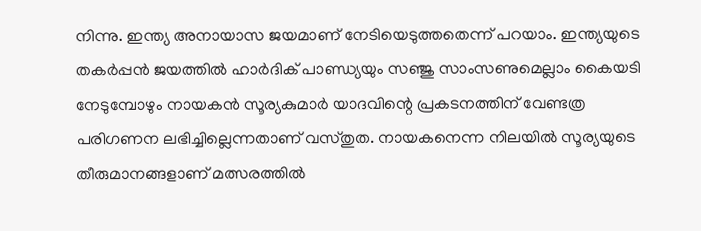നിന്നു. ഇന്ത്യ അനായാസ ജയമാണ് നേടിയെടുത്തതെന്ന് പറയാം. ഇന്ത്യയുടെ തകര്‍പ്പന്‍ ജയത്തില്‍ ഹാര്‍ദിക് പാണ്ഡ്യയും സഞ്ജു സാംസണുമെല്ലാം കൈയടി നേടുമ്പോഴും നായകന്‍ സൂര്യകുമാര്‍ യാദവിന്റെ പ്രകടനത്തിന് വേണ്ടത്ര പരിഗണന ലഭിച്ചില്ലെന്നതാണ് വസ്തുത. നായകനെന്ന നിലയില്‍ സൂര്യയുടെ തീരുമാനങ്ങളാണ് മത്സരത്തില്‍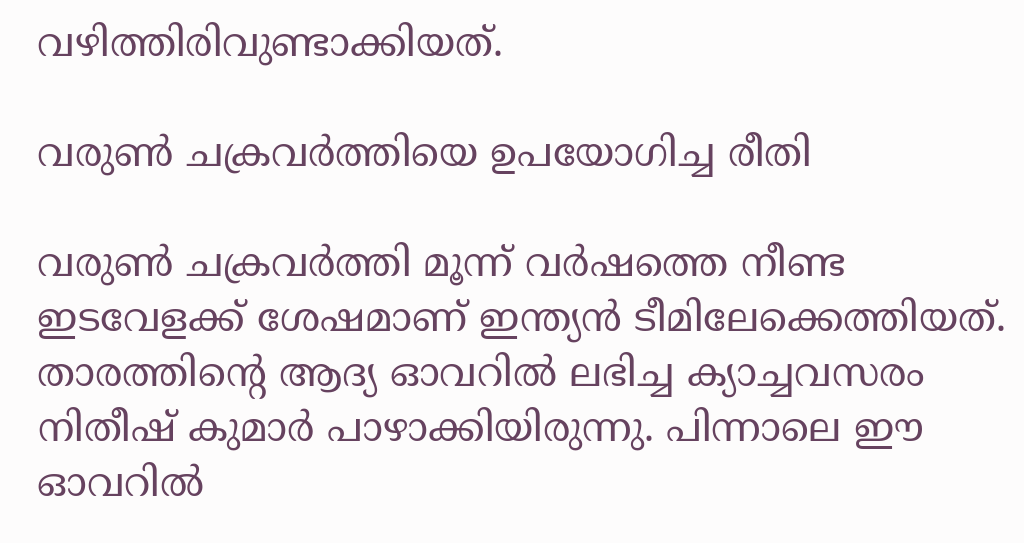വഴിത്തിരിവുണ്ടാക്കിയത്.

വരുണ്‍ ചക്രവര്‍ത്തിയെ ഉപയോഗിച്ച രീതി

വരുണ്‍ ചക്രവര്‍ത്തി മൂന്ന് വര്‍ഷത്തെ നീണ്ട ഇടവേളക്ക് ശേഷമാണ് ഇന്ത്യന്‍ ടീമിലേക്കെത്തിയത്. താരത്തിന്റെ ആദ്യ ഓവറില്‍ ലഭിച്ച ക്യാച്ചവസരം നിതീഷ് കുമാര്‍ പാഴാക്കിയിരുന്നു. പിന്നാലെ ഈ ഓവറില്‍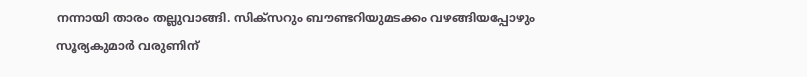നന്നായി താരം തല്ലുവാങ്ങി. സിക്‌സറും ബൗണ്ടറിയുമടക്കം വഴങ്ങിയപ്പോഴും സൂര്യകുമാര്‍ വരുണിന്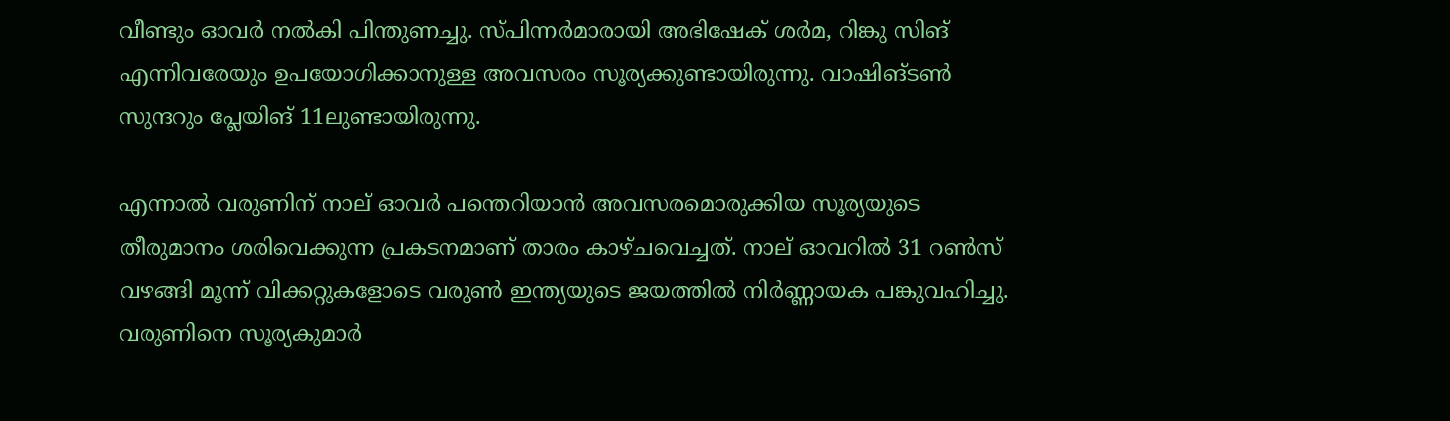വീണ്ടും ഓവര്‍ നല്‍കി പിന്തുണച്ചു. സ്പിന്നര്‍മാരായി അഭിഷേക് ശര്‍മ, റിങ്കു സിങ് എന്നിവരേയും ഉപയോഗിക്കാനുള്ള അവസരം സൂര്യക്കുണ്ടായിരുന്നു. വാഷിങ്ടണ്‍ സുന്ദറും പ്ലേയിങ് 11ലുണ്ടായിരുന്നു.

എന്നാല്‍ വരുണിന് നാല് ഓവര്‍ പന്തെറിയാന്‍ അവസരമൊരുക്കിയ സൂര്യയുടെ തീരുമാനം ശരിവെക്കുന്ന പ്രകടനമാണ് താരം കാഴ്ചവെച്ചത്. നാല് ഓവറില്‍ 31 റണ്‍സ് വഴങ്ങി മൂന്ന് വിക്കറ്റുകളോടെ വരുണ്‍ ഇന്ത്യയുടെ ജയത്തില്‍ നിര്‍ണ്ണായക പങ്കുവഹിച്ചു. വരുണിനെ സൂര്യകുമാര്‍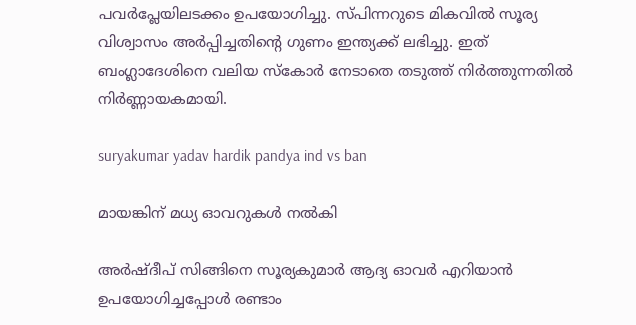പവര്‍പ്ലേയിലടക്കം ഉപയോഗിച്ചു. സ്പിന്നറുടെ മികവില്‍ സൂര്യ വിശ്വാസം അര്‍പ്പിച്ചതിന്റെ ഗുണം ഇന്ത്യക്ക് ലഭിച്ചു. ഇത് ബംഗ്ലാദേശിനെ വലിയ സ്‌കോര്‍ നേടാതെ തടുത്ത് നിര്‍ത്തുന്നതില്‍ നിര്‍ണ്ണായകമായി.

suryakumar yadav hardik pandya ind vs ban

മായങ്കിന് മധ്യ ഓവറുകള്‍ നല്‍കി

അര്‍ഷ്ദീപ് സിങ്ങിനെ സൂര്യകുമാര്‍ ആദ്യ ഓവര്‍ എറിയാന്‍ ഉപയോഗിച്ചപ്പോള്‍ രണ്ടാം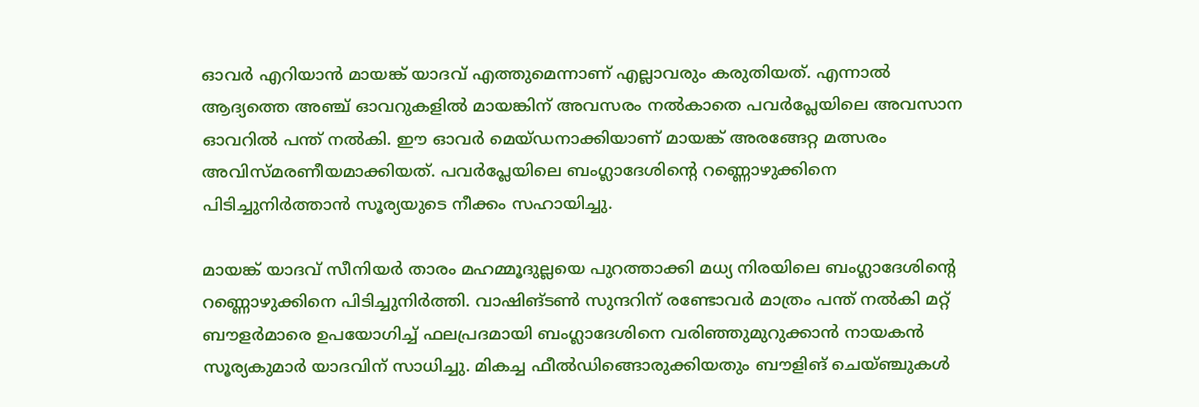ഓവര്‍ എറിയാന്‍ മായങ്ക് യാദവ് എത്തുമെന്നാണ് എല്ലാവരും കരുതിയത്. എന്നാല്‍ ആദ്യത്തെ അഞ്ച് ഓവറുകളില്‍ മായങ്കിന് അവസരം നല്‍കാതെ പവര്‍പ്ലേയിലെ അവസാന ഓവറില്‍ പന്ത് നല്‍കി. ഈ ഓവര്‍ മെയ്ഡനാക്കിയാണ് മായങ്ക് അരങ്ങേറ്റ മത്സരം അവിസ്മരണീയമാക്കിയത്. പവര്‍പ്ലേയിലെ ബംഗ്ലാദേശിന്റെ റണ്ണൊഴുക്കിനെ പിടിച്ചുനിര്‍ത്താന്‍ സൂര്യയുടെ നീക്കം സഹായിച്ചു.

മായങ്ക് യാദവ് സീനിയര്‍ താരം മഹമ്മൂദുല്ലയെ പുറത്താക്കി മധ്യ നിരയിലെ ബംഗ്ലാദേശിന്റെ റണ്ണൊഴുക്കിനെ പിടിച്ചുനിര്‍ത്തി. വാഷിങ്ടണ്‍ സുന്ദറിന് രണ്ടോവര്‍ മാത്രം പന്ത് നല്‍കി മറ്റ് ബൗളര്‍മാരെ ഉപയോഗിച്ച് ഫലപ്രദമായി ബംഗ്ലാദേശിനെ വരിഞ്ഞുമുറുക്കാന്‍ നായകന്‍ സൂര്യകുമാര്‍ യാദവിന് സാധിച്ചു. മികച്ച ഫീല്‍ഡിങ്ങൊരുക്കിയതും ബൗളിങ് ചെയ്ഞ്ചുകള്‍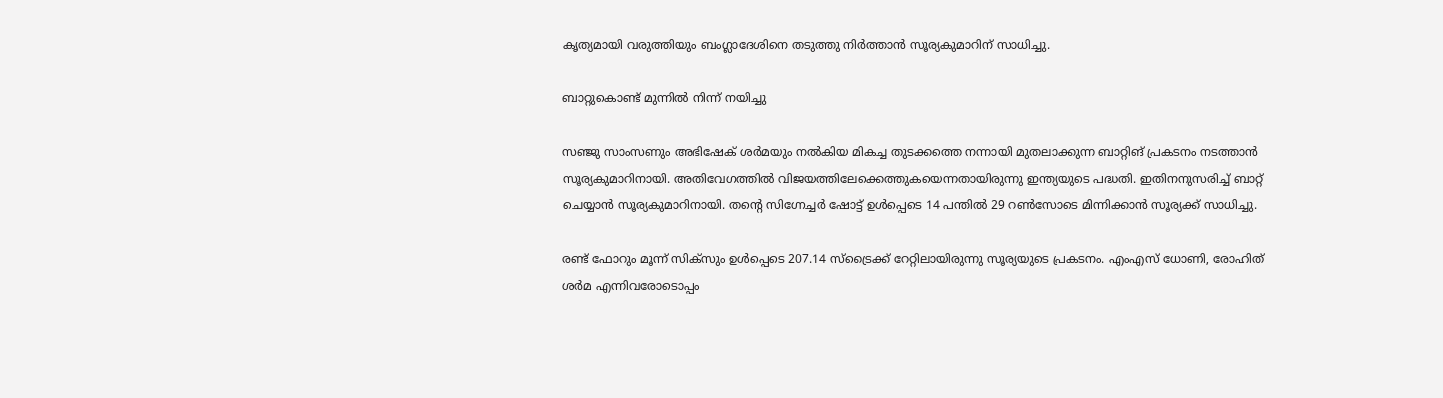കൃത്യമായി വരുത്തിയും ബംഗ്ലാദേശിനെ തടുത്തു നിര്‍ത്താന്‍ സൂര്യകുമാറിന് സാധിച്ചു.

ബാറ്റുകൊണ്ട് മുന്നില്‍ നിന്ന് നയിച്ചു

സഞ്ജു സാംസണും അഭിഷേക് ശര്‍മയും നല്‍കിയ മികച്ച തുടക്കത്തെ നന്നായി മുതലാക്കുന്ന ബാറ്റിങ് പ്രകടനം നടത്താന്‍ സൂര്യകുമാറിനായി. അതിവേഗത്തില്‍ വിജയത്തിലേക്കെത്തുകയെന്നതായിരുന്നു ഇന്ത്യയുടെ പദ്ധതി. ഇതിനനുസരിച്ച് ബാറ്റ് ചെയ്യാന്‍ സൂര്യകുമാറിനായി. തന്റെ സിഗ്നേച്ചര്‍ ഷോട്ട് ഉള്‍പ്പെടെ 14 പന്തില്‍ 29 റണ്‍സോടെ മിന്നിക്കാന്‍ സൂര്യക്ക് സാധിച്ചു.

രണ്ട് ഫോറും മൂന്ന് സിക്‌സും ഉള്‍പ്പെടെ 207.14 സ്‌ട്രൈക്ക് റേറ്റിലായിരുന്നു സൂര്യയുടെ പ്രകടനം. എംഎസ് ധോണി, രോഹിത് ശര്‍മ എന്നിവരോടൊപ്പം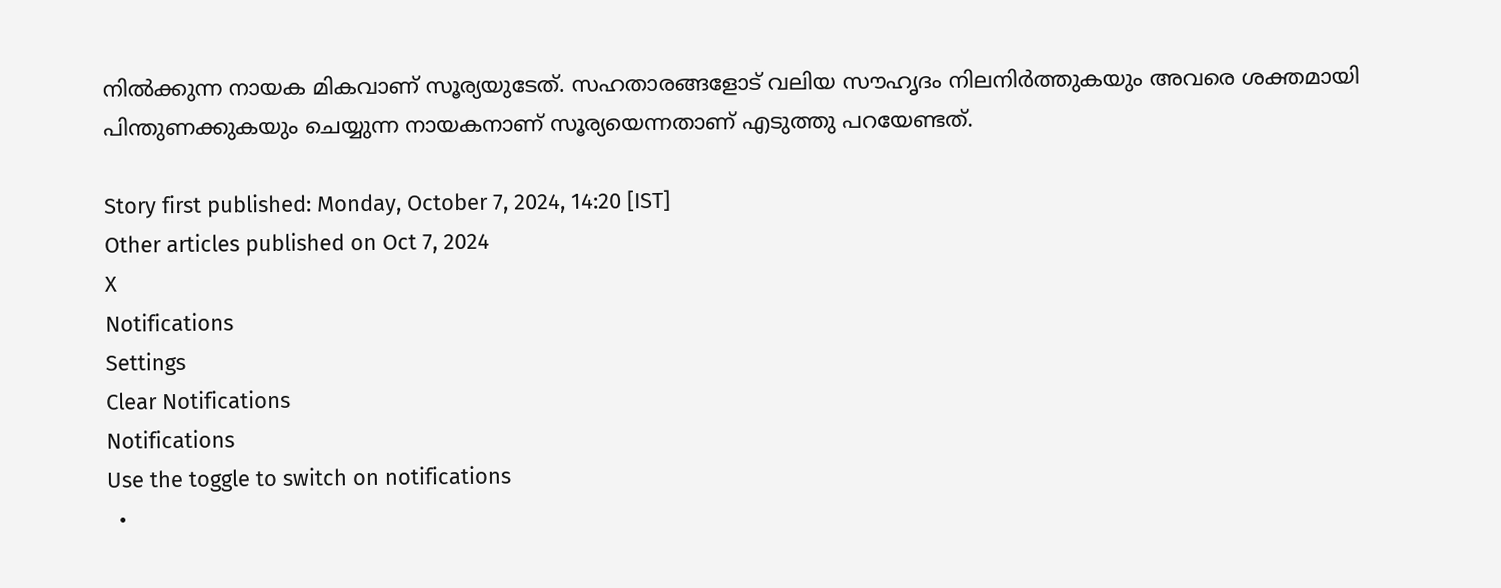നില്‍ക്കുന്ന നായക മികവാണ് സൂര്യയുടേത്. സഹതാരങ്ങളോട് വലിയ സൗഹൃദം നിലനിര്‍ത്തുകയും അവരെ ശക്തമായി പിന്തുണക്കുകയും ചെയ്യുന്ന നായകനാണ് സൂര്യയെന്നതാണ് എടുത്തു പറയേണ്ടത്.

Story first published: Monday, October 7, 2024, 14:20 [IST]
Other articles published on Oct 7, 2024
X
Notifications
Settings
Clear Notifications
Notifications
Use the toggle to switch on notifications
  •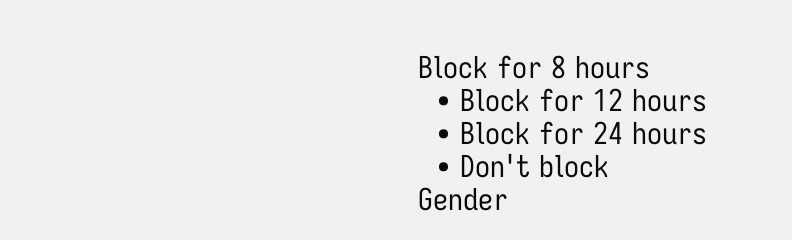Block for 8 hours
  • Block for 12 hours
  • Block for 24 hours
  • Don't block
Gender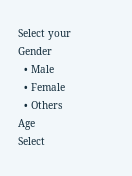Select your Gender
  • Male
  • Female
  • Others
Age
Select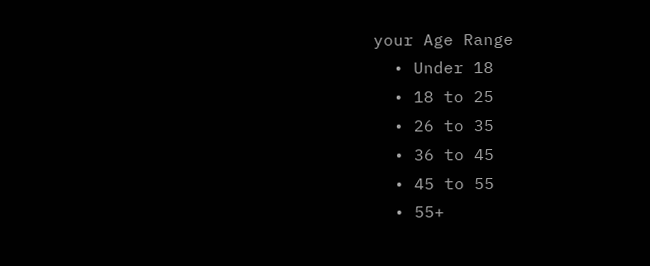your Age Range
  • Under 18
  • 18 to 25
  • 26 to 35
  • 36 to 45
  • 45 to 55
  • 55+